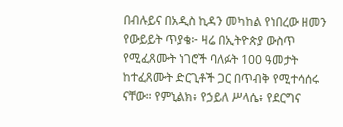በብሉይና በአዲስ ኪዳን መካከል የነበረው ዘመን
የውይይት ጥያቄ፦ ዛሬ በኢትዮጵያ ውስጥ የሚፈጸሙት ነገሮች ባለፉት 100 ዓመታት ከተፈጸሙት ድርጊቶች ጋር በጥብቅ የሚተሳሰሩ ናቸው። የምኒልክ፥ የኃይለ ሥላሴ፥ የደርግና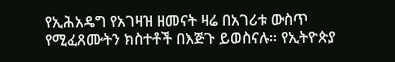የኢሕአዴግ የአገዛዝ ዘመናት ዛሬ በአገሪቱ ውስጥ የሚፈጸሙትን ክስተቶች በእጅጉ ይወስናሉ። የኢትዮጵያ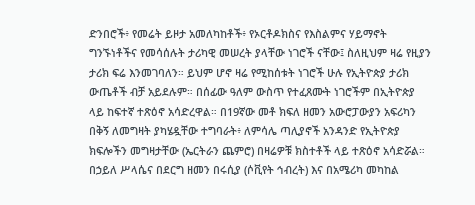ድንበሮች፥ የመሬት ይዞታ አመለካከቶች፥ የኦርቶዶክስና የእስልምና ሃይማኖት ግንኙነቶችና የመሳሰሉት ታሪካዊ መሠረት ያላቸው ነገሮች ናቸው፤ ስለዚህም ዛሬ የዚያን ታሪክ ፍሬ እንመገባለን። ይህም ሆኖ ዛሬ የሚከሰቱት ነገሮች ሁሉ የኢትዮጵያ ታሪክ ውጤቶች ብቻ አይደሉም። በሰፊው ዓለም ውስጥ የተፈጸሙት ነገሮችም በኢትዮጵያ ላይ ከፍተኛ ተጽዕኖ አሳድረዋል። በ19ኛው መቶ ክፍለ ዘመን አውሮፓውያን አፍሪካን በቅኝ ለመግዛት ያካሄዷቸው ተግባራት፥ ለምሳሌ ጣሊያኖች አንዳንድ የኢትዮጵያ ክፍሎችን መግዛታቸው (ኤርትራን ጨምሮ) በዛሬዎቹ ክስተቶች ላይ ተጽዕኖ አሳድሯል። በኃይለ ሥላሴና በደርግ ዘመን በሩሲያ (ሶቪየት ኅብረት) እና በአሜሪካ መካከል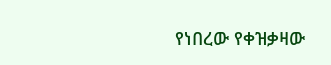የነበረው የቀዝቃዛው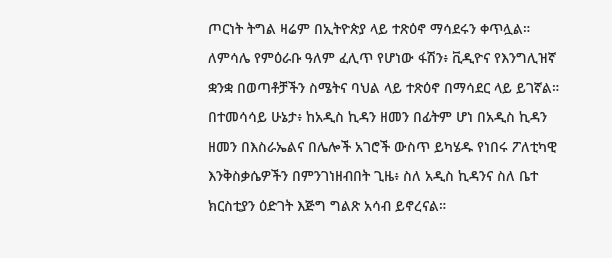ጦርነት ትግል ዛሬም በኢትዮጵያ ላይ ተጽዕኖ ማሳደሩን ቀጥሏል። ለምሳሌ የምዕራቡ ዓለም ፈሊጥ የሆነው ፋሽን፥ ቪዲዮና የእንግሊዝኛ ቋንቋ በወጣቶቻችን ስሜትና ባህል ላይ ተጽዕኖ በማሳደር ላይ ይገኛል። በተመሳሳይ ሁኔታ፥ ከአዲስ ኪዳን ዘመን በፊትም ሆነ በአዲስ ኪዳን ዘመን በእስራኤልና በሌሎች አገሮች ውስጥ ይካሄዱ የነበሩ ፖለቲካዊ እንቅስቃሴዎችን በምንገነዘብበት ጊዜ፥ ስለ አዲስ ኪዳንና ስለ ቤተ ክርስቲያን ዕድገት እጅግ ግልጽ አሳብ ይኖረናል።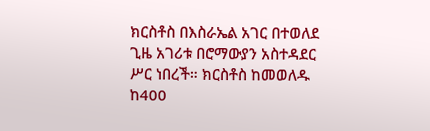ክርስቶስ በእስራኤል አገር በተወለደ ጊዜ አገሪቱ በሮማውያን አስተዳደር ሥር ነበረች። ክርስቶስ ከመወለዱ ከ400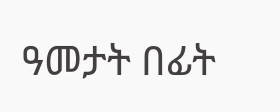ዓመታት በፊት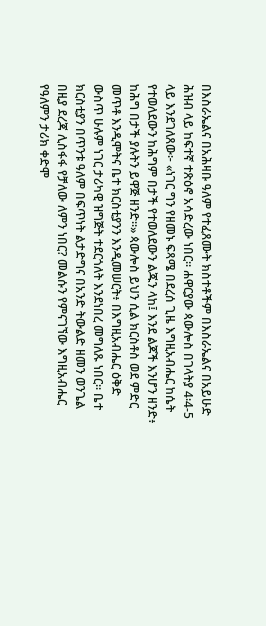በእስራኤልና በአሕዛቡ ዓለም የተፈጸሙት ክስተቶችም በእስራኤልና በአይሁድ ሕዝብ ላይ ከፍተኛ ተጽዕኖ አሳድረው ነበር። ሐዋርያው ጳውሎስ በገላትያ 4፡4-5 ላይ እንደገለጸው፦ «ነገር ግን የዘመኑ ፍጻሜ በደረሰ ጊዜ እግዚአብሔር ከሴት የተወለደውን ከሕግም በታች የተወለደውን ልጁን ላከ፤ እንደ ልጆች እንሆን ዘንድ፥ ከሕግ በታች ያሉትን ይዋጅ ዘንድ።» ጳውሎስ ይህን ሲል ክርስቶስ ወደ ምድር መጥቶ እንዲሞትና ቤተ ክርስቲያንን እንዲመሠርት፥ በእግዚአብሔር ዕቅድ ውስጥ ሁሉም ነገር ታሪካዊ ዝግጅት ተደርጎለት እንደነበረ መግለጹ ነበር። ቤተ ክርስቲያን በጥንቱ ዓለም በፍጥነት ልታድግና በአንድ ትውልድ ዘመን ወንጌል በዚያ ደረጃ ሊስፋፋ የቻለው ለምን ነበር? መልሱን የምናገኘው እግዚአብሔር የዓለምን ታሪክ ቀድሞ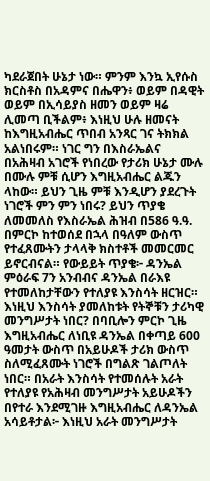ካደራጀበት ሁኔታ ነው። ምንም እንኳ ኢየሱስ ክርስቶስ በአዳምና በሔዋን፥ ወይም በዳዊት ወይም በኢሳይያስ ዘመን ወይም ዛሬ ሊመጣ ቢችልም፥ እነዚህ ሁሉ ዘመናት ከእግዚአብሔር ጥበብ አንጻር ገና ትክክል አልነበሩም። ነገር ግን በእስራኤልና በአሕዛብ አገሮች የነበረው የታሪክ ሁኔታ ሙሉ በሙሉ ምቹ ሲሆን እግዚአብሔር ልጁን ላከው። ይህን ጊዜ ምቹ እንዲሆን ያደረጉት ነገሮች ምን ምን ነበሩ? ይህን ጥያቄ ለመመለስ የእስራኤል ሕዝብ በ586 ዓ.ዓ. በምርኮ ከተወሰደ በኋላ በዓለም ውስጥ የተፈጸሙትን ታላላቅ ክስተቶች መመርመር ይኖርብናል። የውይይት ጥያቄ፦ ዳንኤል ምዕራፍ 7ን አንብብና ዳንኤል በራእዩ የተመለከታቸውን የተለያዩ እንስሳት ዘርዝር። እነዚህ እንስሳት ያመለከቱት የትኞቹን ታሪካዊ መንግሥታት ነበር? በባቢሎን ምርኮ ጊዜ እግዚአብሔር ለነቢዩ ዳንኤል በቀጣይ 600 ዓመታት ውስጥ በአይሁዶች ታሪክ ውስጥ ስለሚፈጸሙት ነገሮች በግልጽ ገልጦለት ነበር። በአራት እንስሳት የተመሰሉት አራት የተለያዩ የአሕዛብ መንግሥታት አይሁዶችን በየተራ እንደሚገዙ እግዚአብሔር ለዳንኤል አሳይቶታል፦ እነዚህ አራት መንግሥታት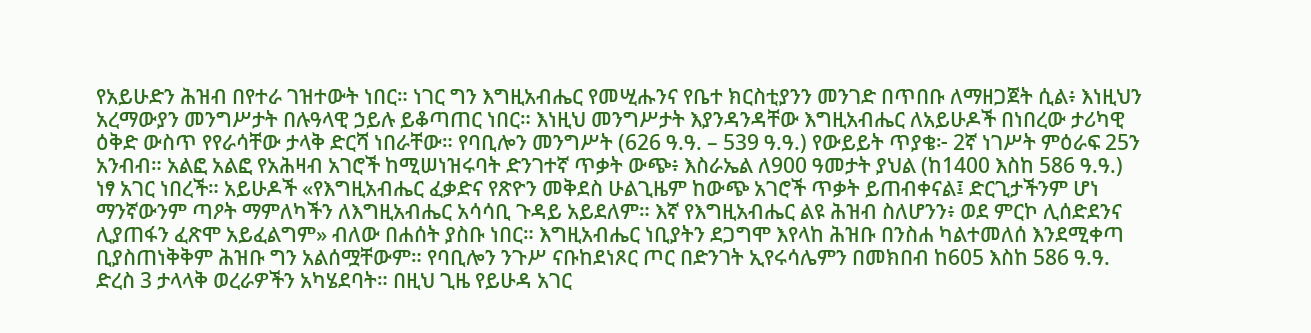የአይሁድን ሕዝብ በየተራ ገዝተውት ነበር። ነገር ግን እግዚአብሔር የመሢሑንና የቤተ ክርስቲያንን መንገድ በጥበቡ ለማዘጋጀት ሲል፥ እነዚህን አረማውያን መንግሥታት በሉዓላዊ ኃይሉ ይቆጣጠር ነበር። እነዚህ መንግሥታት እያንዳንዳቸው እግዚአብሔር ለአይሁዶች በነበረው ታሪካዊ ዕቅድ ውስጥ የየራሳቸው ታላቅ ድርሻ ነበራቸው። የባቢሎን መንግሥት (626 ዓ.ዓ. – 539 ዓ.ዓ.) የውይይት ጥያቄ፦ 2ኛ ነገሥት ምዕራፍ 25ን አንብብ። አልፎ አልፎ የአሕዛብ አገሮች ከሚሠነዝሩባት ድንገተኛ ጥቃት ውጭ፥ እስራኤል ለ900 ዓመታት ያህል (ከ1400 እስከ 586 ዓ.ዓ.) ነፃ አገር ነበረች። አይሁዶች «የእግዚአብሔር ፈቃድና የጽዮን መቅደስ ሁልጊዜም ከውጭ አገሮች ጥቃት ይጠብቀናል፤ ድርጊታችንም ሆነ ማንኛውንም ጣዖት ማምለካችን ለእግዚአብሔር አሳሳቢ ጉዳይ አይደለም። እኛ የእግዚአብሔር ልዩ ሕዝብ ስለሆንን፥ ወደ ምርኮ ሊሰድደንና ሊያጠፋን ፈጽሞ አይፈልግም» ብለው በሐሰት ያስቡ ነበር። እግዚአብሔር ነቢያትን ደጋግሞ እየላከ ሕዝቡ በንስሐ ካልተመለሰ እንደሚቀጣ ቢያስጠነቅቅም ሕዝቡ ግን አልሰሟቸውም። የባቢሎን ንጉሥ ናቡከደነጾር ጦር በድንገት ኢየሩሳሌምን በመክበብ ከ605 እስከ 586 ዓ.ዓ. ድረስ 3 ታላላቅ ወረራዎችን አካሄደባት። በዚህ ጊዜ የይሁዳ አገር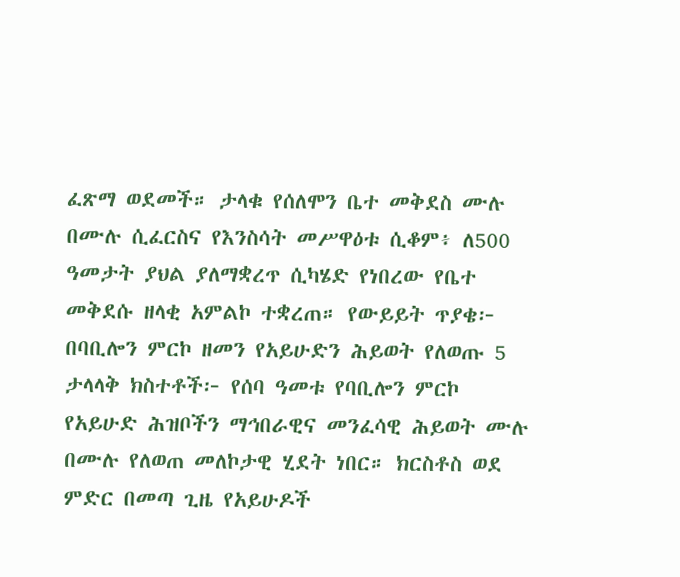ፈጽማ ወደመች። ታላቁ የሰለሞን ቤተ መቅደስ ሙሉ በሙሉ ሲፈርስና የእንስሳት መሥዋዕቱ ሲቆም፥ ለ500 ዓመታት ያህል ያለማቋረጥ ሲካሄድ የነበረው የቤተ መቅደሱ ዘላቂ አምልኮ ተቋረጠ። የውይይት ጥያቄ፦ በባቢሎን ምርኮ ዘመን የአይሁድን ሕይወት የለወጡ 5 ታላላቅ ክስተቶች፦ የሰባ ዓመቱ የባቢሎን ምርኮ የአይሁድ ሕዝቦችን ማኅበራዊና መንፈሳዊ ሕይወት ሙሉ በሙሉ የለወጠ መለኮታዊ ሂደት ነበር። ክርስቶስ ወደ ምድር በመጣ ጊዜ የአይሁዶች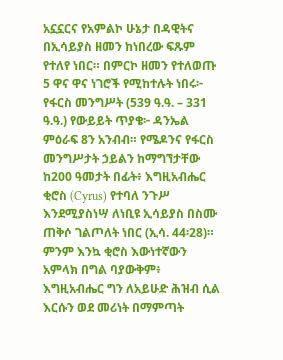አኗኗርና የአምልኮ ሁኔታ በዳዊትና በኢሳይያስ ዘመን ከነበረው ፍጹም የተለየ ነበር። በምርኮ ዘመን የተለወጡ 5 ዋና ዋና ነገሮች የሚከተሉት ነበሩ፦ የፋርስ መንግሥት (539 ዓ.ዓ. – 331 ዓ.ዓ.) የውይይት ጥያቄ፦ ዳንኤል ምዕራፍ 8ን አንብብ። የሜዶንና የፋርስ መንግሥታት ኃይልን ከማግኘታቸው ከ200 ዓመታት በፊት፥ እግዚአብሔር ቂሮስ (Cyrus) የተባለ ንጉሥ እንደሚያስነሣ ለነቢዩ ኢሳይያስ በስሙ ጠቅሶ ገልጦለት ነበር (ኢሳ. 44፡28)። ምንም እንኳ ቂሮስ እውነተኛውን አምላክ በግል ባያውቅም፥ እግዚአብሔር ግን ለአይሁድ ሕዝብ ሲል እርሱን ወደ መሪነት በማምጣት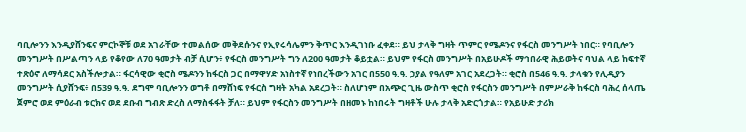ባቢሎንን እንዲያሸንፍና ምርኮኞቹ ወደ አገራቸው ተመልሰው መቅደሱንና የኢየሩሳሌምን ቅጥር እንዲገነቡ ፈቀደ። ይህ ታላቅ ግዛት ጥምር የሜዶንና የፋርስ መንግሥት ነበር። የባቢሎን መንግሥት በሥልጣን ላይ የቆየው ለ70 ዓመታት ብቻ ሲሆን፥ የፋርስ መንግሥት ግን ለ200 ዓመታት ቆይቷል። ይህም የፋርስ መንግሥት በአይሁዶች ማኅበራዊ ሕይወትና ባህል ላይ ከፍተኛ ተጽዕኖ ለማሳደር አስችሎታል። ፋርሳዊው ቂሮስ ሜዶንን ከፋርስ ጋር በማዋሃድ አነስተኛ የነበረችውን አገር በ550 ዓ.ዓ. ኃያል የዓለም አገር አደረጋት። ቂሮስ በ546 ዓ.ዓ. ታላቁን የሊዲያን መንግሥት ሲያሸንፍ፥ በ539 ዓ.ዓ. ደግሞ ባቢሎንን ወግቶ በማሸነፍ የፋርስ ግዛት አካል አደረጋት። ስለሆነም በአጭር ጊዜ ውስጥ ቂሮስ የፋርስን መንግሥት በምሥራቅ ከፋርስ ባሕረ ሰላጤ ጀምሮ ወደ ምዕራብ ቱርክና ወደ ደቡብ ግብጽ ድረስ ለማስፋፋት ቻለ። ይህም የፋርስን መንግሥት በዘመኑ ከነበሩት ግዛቶች ሁሉ ታላቅ አድርጎታል። የአይሁድ ታሪክ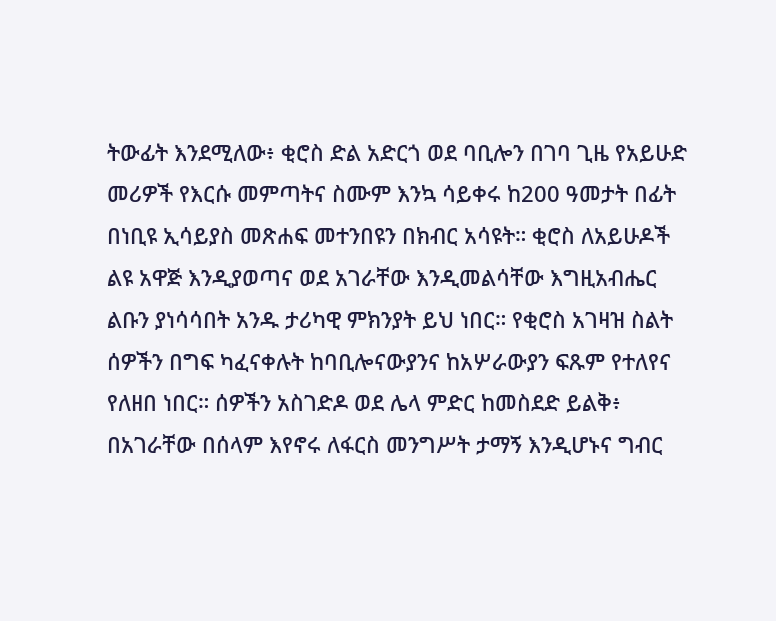ትውፊት እንደሚለው፥ ቂሮስ ድል አድርጎ ወደ ባቢሎን በገባ ጊዜ የአይሁድ መሪዎች የእርሱ መምጣትና ስሙም እንኳ ሳይቀሩ ከ200 ዓመታት በፊት በነቢዩ ኢሳይያስ መጽሐፍ መተንበዩን በክብር አሳዩት። ቂሮስ ለአይሁዶች ልዩ አዋጅ እንዲያወጣና ወደ አገራቸው እንዲመልሳቸው እግዚአብሔር ልቡን ያነሳሳበት አንዱ ታሪካዊ ምክንያት ይህ ነበር። የቂሮስ አገዛዝ ስልት ሰዎችን በግፍ ካፈናቀሉት ከባቢሎናውያንና ከአሦራውያን ፍጹም የተለየና የለዘበ ነበር። ሰዎችን አስገድዶ ወደ ሌላ ምድር ከመስደድ ይልቅ፥ በአገራቸው በሰላም እየኖሩ ለፋርስ መንግሥት ታማኝ እንዲሆኑና ግብር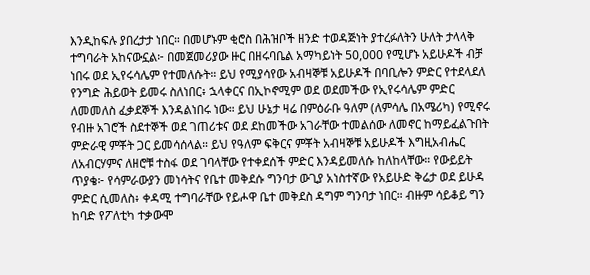እንዲከፍሉ ያበረታታ ነበር። በመሆኑም ቂሮስ በሕዝቦች ዘንድ ተወዳጅነት ያተረፉለትን ሁለት ታላላቅ ተግባራት አከናውኗል፦ በመጀመሪያው ዙር በዘሩባቤል አማካይነት 50,000 የሚሆኑ አይሁዶች ብቻ ነበሩ ወደ ኢየሩሳሌም የተመለሱት። ይህ የሚያሳየው አብዛኞቹ አይሁዶች በባቢሎን ምድር የተደላደለ የንግድ ሕይወት ይመሩ ስለነበር፥ ኋላቀርና በኢኮኖሚም ወደ ወደመችው የኢየሩሳሌም ምድር ለመመለስ ፈቃደኞች እንዳልነበሩ ነው። ይህ ሁኔታ ዛሬ በምዕራቡ ዓለም (ለምሳሌ በአሜሪካ) የሚኖሩ የብዙ አገሮች ስደተኞች ወደ ገጠሪቱና ወደ ደከመችው አገራቸው ተመልሰው ለመኖር ከማይፈልጉበት ምድራዊ ምቾት ጋር ይመሳሰላል። ይህ የዓለም ፍቅርና ምቾት አብዛኞቹ አይሁዶች እግዚአብሔር ለአብርሃምና ለዘሮቹ ተስፋ ወደ ገባላቸው የተቀደሰች ምድር እንዳይመለሱ ከለከላቸው። የውይይት ጥያቄ፦ የሳምራውያን መነሳትና የቤተ መቅደሱ ግንባታ ውጊያ አነስተኛው የአይሁድ ቅሬታ ወደ ይሁዳ ምድር ሲመለስ፥ ቀዳሚ ተግባራቸው የይሖዋ ቤተ መቅደስ ዳግም ግንባታ ነበር። ብዙም ሳይቆይ ግን ከባድ የፖለቲካ ተቃውሞ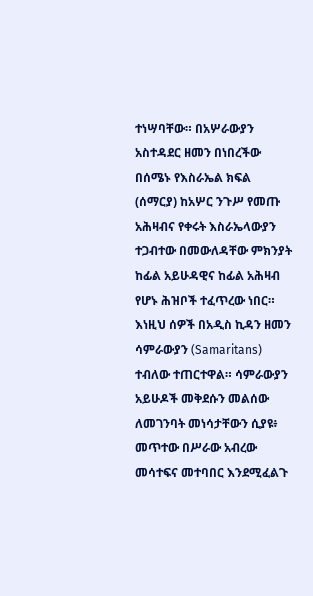ተነሣባቸው። በአሦራውያን አስተዳደር ዘመን በነበረችው በሰሜኑ የእስራኤል ክፍል (ሰማርያ) ከአሦር ንጉሥ የመጡ አሕዛብና የቀሩት እስራኤላውያን ተጋብተው በመውለዳቸው ምክንያት ከፊል አይሁዳዊና ከፊል አሕዛብ የሆኑ ሕዝቦች ተፈጥረው ነበር። እነዚህ ሰዎች በአዲስ ኪዳን ዘመን ሳምራውያን (Samaritans) ተብለው ተጠርተዋል። ሳምራውያን አይሁዶች መቅደሱን መልሰው ለመገንባት መነሳታቸውን ሲያዩ፥ መጥተው በሥራው አብረው መሳተፍና መተባበር እንደሚፈልጉ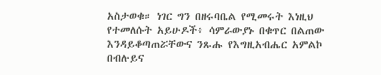አስታወቁ። ነገር ግን በዘሩባቤል የሚመሩት እነዚህ የተመለሱት አይሁዶች፥ ሳምራውያኑ በቁጥር በልጠው እንዳይቆጣጠሯቸውና ንጹሑ የእግዚአብሔር አምልኮ
በብሉይና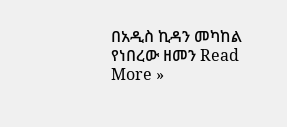በአዲስ ኪዳን መካከል የነበረው ዘመን Read More »